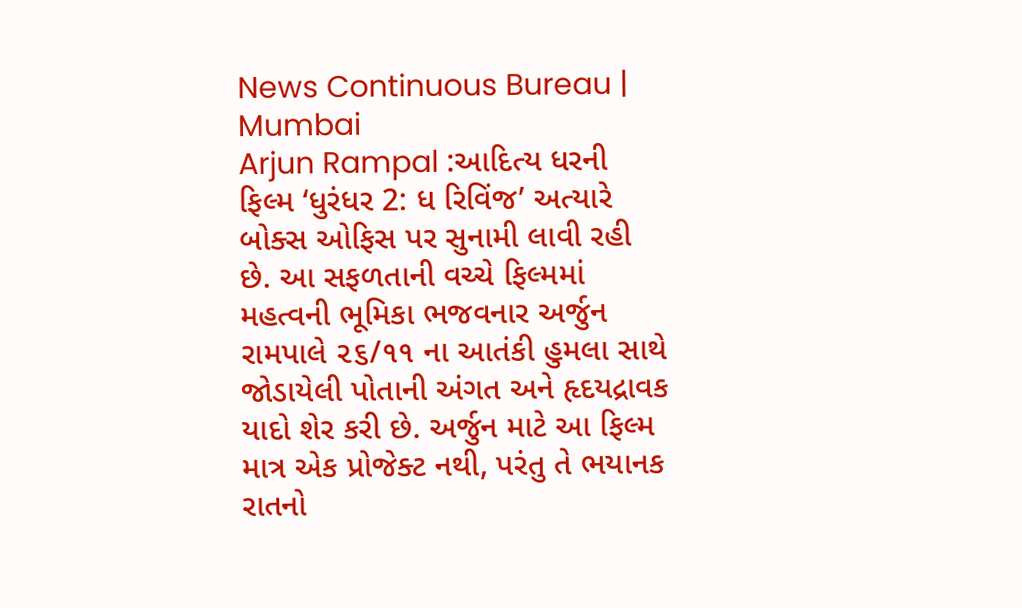News Continuous Bureau | Mumbai
Arjun Rampal :આદિત્ય ધરની ફિલ્મ ‘ધુરંધર 2: ધ રિવિંજ’ અત્યારે બોક્સ ઓફિસ પર સુનામી લાવી રહી છે. આ સફળતાની વચ્ચે ફિલ્મમાં મહત્વની ભૂમિકા ભજવનાર અર્જુન રામપાલે ૨૬/૧૧ ના આતંકી હુમલા સાથે જોડાયેલી પોતાની અંગત અને હૃદયદ્રાવક યાદો શેર કરી છે. અર્જુન માટે આ ફિલ્મ માત્ર એક પ્રોજેક્ટ નથી, પરંતુ તે ભયાનક રાતનો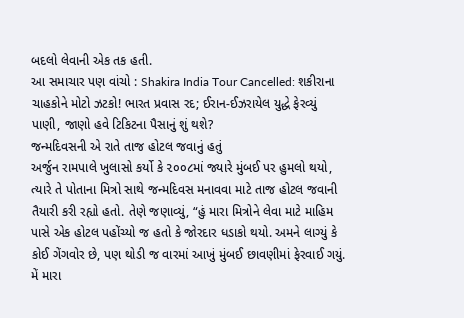બદલો લેવાની એક તક હતી.
આ સમાચાર પણ વાંચો : Shakira India Tour Cancelled: શકીરાના ચાહકોને મોટો ઝટકો! ભારત પ્રવાસ રદ; ઈરાન-ઈઝરાયેલ યુદ્ધે ફેરવ્યું પાણી, જાણો હવે ટિકિટના પૈસાનું શું થશે?
જન્મદિવસની એ રાતે તાજ હોટલ જવાનું હતું
અર્જુન રામપાલે ખુલાસો કર્યો કે ૨૦૦૮માં જ્યારે મુંબઈ પર હુમલો થયો, ત્યારે તે પોતાના મિત્રો સાથે જન્મદિવસ મનાવવા માટે તાજ હોટલ જવાની તૈયારી કરી રહ્યો હતો. તેણે જણાવ્યું, “હું મારા મિત્રોને લેવા માટે માહિમ પાસે એક હોટલ પહોંચ્યો જ હતો કે જોરદાર ધડાકો થયો. અમને લાગ્યું કે કોઈ ગેંગવોર છે, પણ થોડી જ વારમાં આખું મુંબઈ છાવણીમાં ફેરવાઈ ગયું. મેં મારા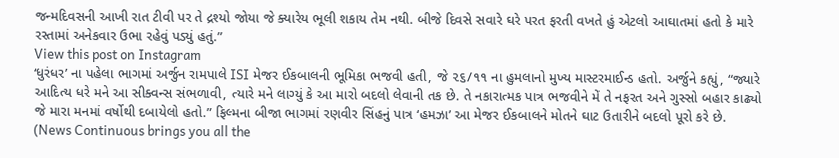જન્મદિવસની આખી રાત ટીવી પર તે દ્રશ્યો જોયા જે ક્યારેય ભૂલી શકાય તેમ નથી. બીજે દિવસે સવારે ઘરે પરત ફરતી વખતે હું એટલો આઘાતમાં હતો કે મારે રસ્તામાં અનેકવાર ઉભા રહેવું પડ્યું હતું.”
View this post on Instagram
‘ધુરંધર’ ના પહેલા ભાગમાં અર્જુન રામપાલે ISI મેજર ઈકબાલની ભૂમિકા ભજવી હતી, જે ૨૬/૧૧ ના હુમલાનો મુખ્ય માસ્ટરમાઈન્ડ હતો. અર્જુને કહ્યું, “જ્યારે આદિત્ય ધરે મને આ સીક્વન્સ સંભળાવી, ત્યારે મને લાગ્યું કે આ મારો બદલો લેવાની તક છે. તે નકારાત્મક પાત્ર ભજવીને મેં તે નફરત અને ગુસ્સો બહાર કાઢ્યો જે મારા મનમાં વર્ષોથી દબાયેલો હતો.” ફિલ્મના બીજા ભાગમાં રણવીર સિંહનું પાત્ર ‘હમઝા’ આ મેજર ઈકબાલને મોતને ઘાટ ઉતારીને બદલો પૂરો કરે છે.
(News Continuous brings you all the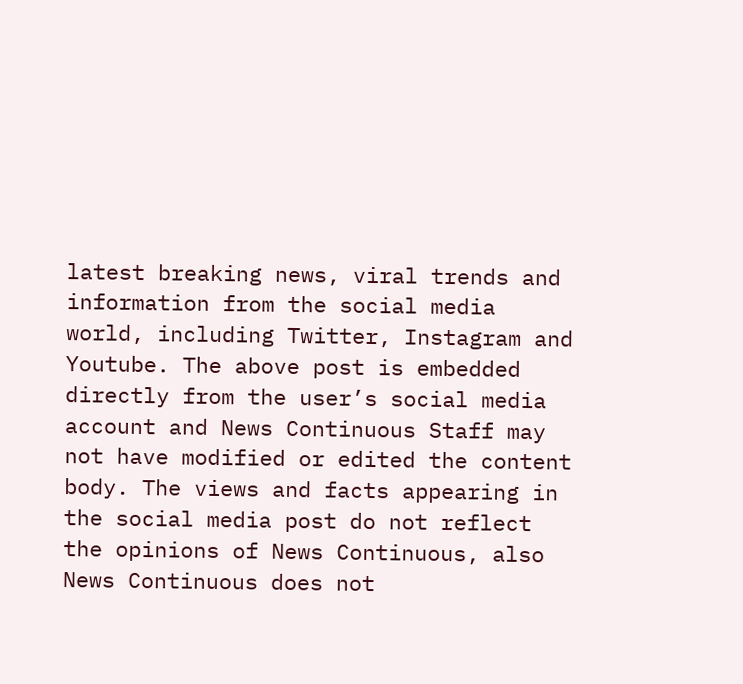latest breaking news, viral trends and information from the social media world, including Twitter, Instagram and Youtube. The above post is embedded directly from the user’s social media account and News Continuous Staff may not have modified or edited the content body. The views and facts appearing in the social media post do not reflect the opinions of News Continuous, also News Continuous does not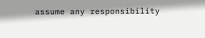assume any responsibility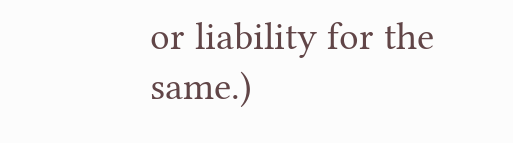or liability for the same.)